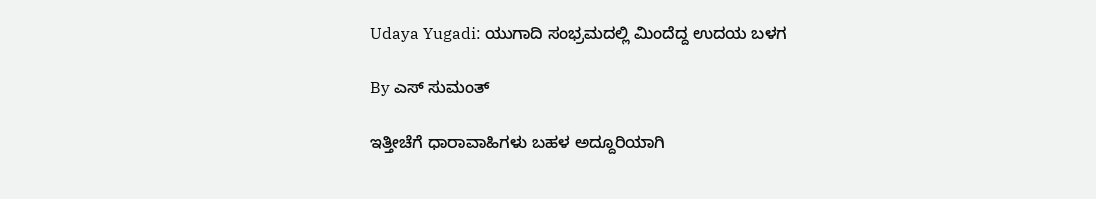Udaya Yugadi: ಯುಗಾದಿ ಸಂಭ್ರಮದಲ್ಲಿ ಮಿಂದೆದ್ದ ಉದಯ ಬಳಗ

By ಎಸ್ ಸುಮಂತ್

ಇತ್ತೀಚೆಗೆ ಧಾರಾವಾಹಿಗಳು ಬಹಳ ಅದ್ದೂರಿಯಾಗಿ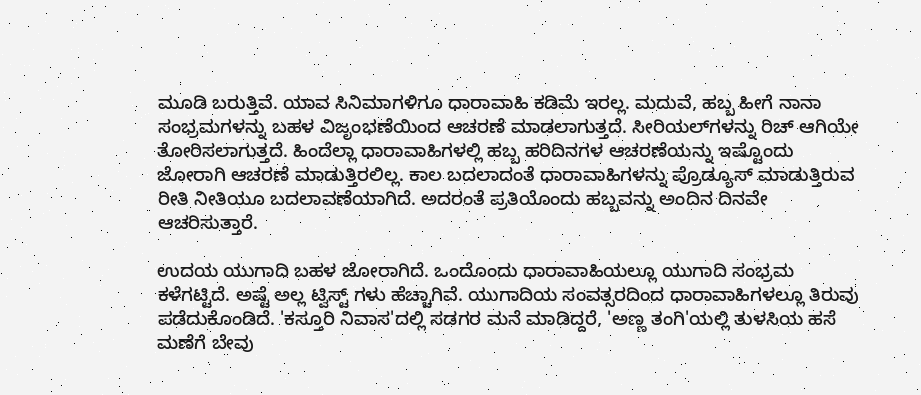ಮೂಡಿ ಬರುತ್ತಿವೆ. ಯಾವ ಸಿನಿಮಾಗಳಿಗೂ ಧಾರಾವಾಹಿ ಕಡಿಮೆ ಇರಲ್ಲ. ಮದುವೆ, ಹಬ್ಬ ಹೀಗೆ ನಾನಾ ಸಂಭ್ರಮಗಳನ್ನು ಬಹಳ ವಿಜೃಂಭಣೆಯಿಂದ ಆಚರಣೆ ಮಾಡಲಾಗುತ್ತದೆ. ಸೀರಿಯಲ್‌ಗಳನ್ನು ರಿಚ್ ಆಗಿಯೇ ತೋರಿಸಲಾಗುತ್ತದೆ. ಹಿಂದೆಲ್ಲಾ ಧಾರಾವಾಹಿಗಳಲ್ಲಿ ಹಬ್ಬ ಹರಿದಿನಗಳ ಆಚರಣೆಯನ್ನು ಇಷ್ಟೊಂದು ಜೋರಾಗಿ ಆಚರಣೆ ಮಾಡುತ್ತಿರಲಿಲ್ಲ. ಕಾಲ ಬದಲಾದಂತೆ ಧಾರಾವಾಹಿಗಳನ್ನು ಪ್ರೊಡ್ಯೂಸ್ ಮಾಡುತ್ತಿರುವ ರೀತಿ ನೀತಿಯೂ ಬದಲಾವಣೆಯಾಗಿದೆ. ಅದರಂತೆ ಪ್ರತಿಯೊಂದು ಹಬ್ಬವನ್ನು ಅಂದಿನ ದಿನವೇ ಆಚರಿಸುತ್ತಾರೆ.

ಉದಯ ಯುಗಾದಿ ಬಹಳ ಜೋರಾಗಿದೆ. ಒಂದೊಂದು ಧಾರಾವಾಹಿಯಲ್ಲೂ ಯುಗಾದಿ ಸಂಭ್ರಮ ಕಳೆಗಟ್ಟಿದೆ. ಅಷ್ಟೆ ಅಲ್ಲ ಟ್ವಿಸ್ಟ್ ಗಳು ಹೆಚ್ಚಾಗಿವೆ. ಯುಗಾದಿಯ ಸಂವತ್ಸರದಿಂದ ಧಾರಾವಾಹಿಗಳಲ್ಲೂ ತಿರುವು ಪಡೆದುಕೊಂಡಿದೆ. 'ಕಸ್ತೂರಿ ನಿವಾಸ'ದಲ್ಲಿ ಸಡಗರ ಮನೆ ಮಾಡಿದ್ದರೆ, 'ಅಣ್ಣ ತಂಗಿ'ಯಲ್ಲಿ ತುಳಸಿಯ ಹಸೆ ಮಣೆಗೆ ಬೇವು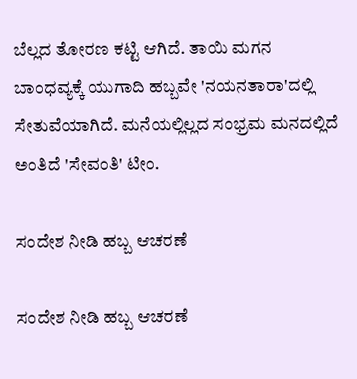ಬೆಲ್ಲದ ತೋರಣ ಕಟ್ಟಿ ಆಗಿದೆ. ತಾಯಿ ಮಗನ ಬಾಂಧವ್ಯಕ್ಕೆ ಯುಗಾದಿ ಹಬ್ಬವೇ 'ನಯನತಾರಾ'ದಲ್ಲಿ ಸೇತುವೆಯಾಗಿದೆ. ಮನೆಯಲ್ಲಿಲ್ಲದ ಸಂಭ್ರಮ ಮನದಲ್ಲಿದೆ ಅಂತಿದೆ 'ಸೇವಂತಿ' ಟೀಂ.

ಸಂದೇಶ ನೀಡಿ ಹಬ್ಬ ಆಚರಣೆ

ಸಂದೇಶ ನೀಡಿ ಹಬ್ಬ ಆಚರಣೆ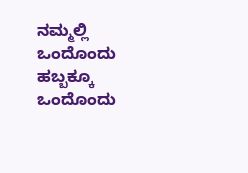ನಮ್ಮಲ್ಲಿ ಒಂದೊಂದು ಹಬ್ಬಕ್ಕೂ ಒಂದೊಂದು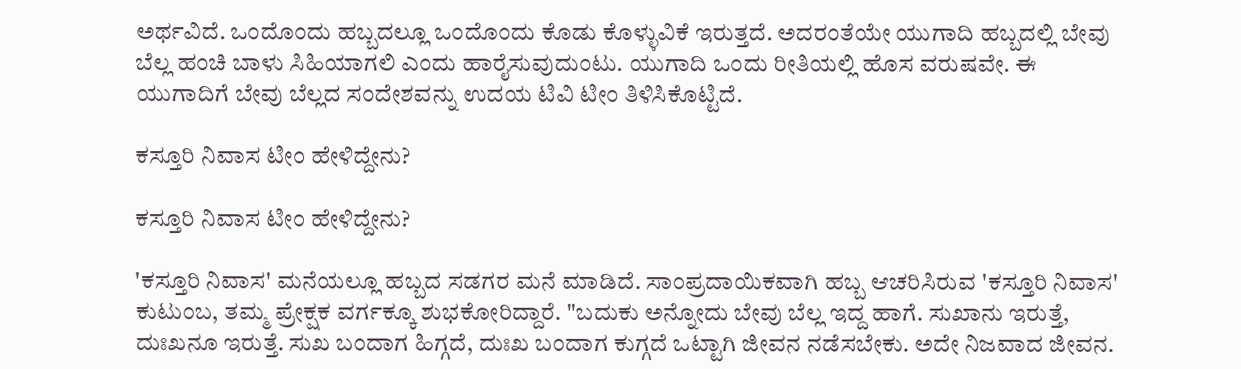ಅರ್ಥವಿದೆ. ಒಂದೊಂದು ಹಬ್ಬದಲ್ಲೂ ಒಂದೊಂದು ಕೊಡು ಕೊಳ್ಳುವಿಕೆ ಇರುತ್ತದೆ. ಅದರಂತೆಯೇ ಯುಗಾದಿ ಹಬ್ಬದಲ್ಲಿ ಬೇವು ಬೆಲ್ಲ ಹಂಚಿ ಬಾಳು ಸಿಹಿಯಾಗಲಿ ಎಂದು ಹಾರೈಸುವುದುಂಟು. ಯುಗಾದಿ ಒಂದು ರೀತಿಯಲ್ಲಿ ಹೊಸ ವರುಷವೇ. ಈ ಯುಗಾದಿಗೆ ಬೇವು ಬೆಲ್ಲದ ಸಂದೇಶವನ್ನು ಉದಯ ಟಿವಿ ಟೀಂ ತಿಳಿಸಿಕೊಟ್ಟಿದೆ.

ಕಸ್ತೂರಿ ನಿವಾಸ ಟೀಂ ಹೇಳಿದ್ದೇನು?

ಕಸ್ತೂರಿ ನಿವಾಸ ಟೀಂ ಹೇಳಿದ್ದೇನು?

'ಕಸ್ತೂರಿ ನಿವಾಸ' ಮನೆಯಲ್ಲೂ ಹಬ್ಬದ ಸಡಗರ ಮನೆ ಮಾಡಿದೆ. ಸಾಂಪ್ರದಾಯಿಕವಾಗಿ ಹಬ್ಬ ಆಚರಿಸಿರುವ 'ಕಸ್ತೂರಿ ನಿವಾಸ' ಕುಟುಂಬ, ತಮ್ಮ ಪ್ರೇಕ್ಷಕ ವರ್ಗಕ್ಕೂ ಶುಭಕೋರಿದ್ದಾರೆ. "ಬದುಕು ಅನ್ನೋದು ಬೇವು ಬೆಲ್ಲ ಇದ್ದ ಹಾಗೆ. ಸುಖಾನು ಇರುತ್ತೆ, ದುಃಖನೂ ಇರುತ್ತೆ. ಸುಖ ಬಂದಾಗ ಹಿಗ್ಗದೆ, ದುಃಖ ಬಂದಾಗ ಕುಗ್ಗದೆ ಒಟ್ಟಾಗಿ ಜೀವನ ನಡೆಸಬೇಕು. ಅದೇ ನಿಜವಾದ ಜೀವನ.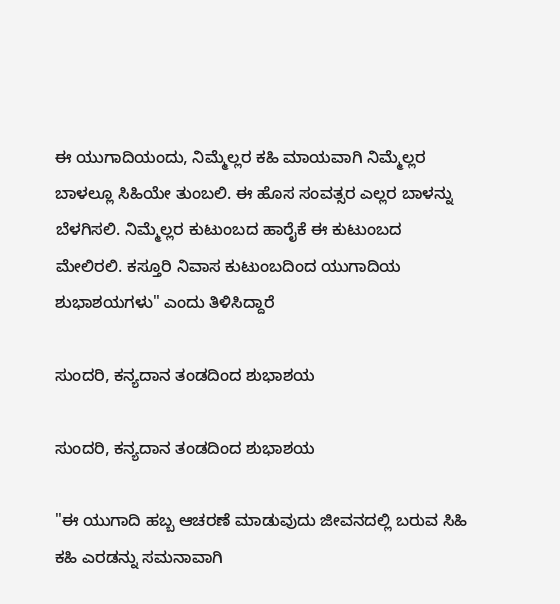ಈ ಯುಗಾದಿಯಂದು, ನಿಮ್ಮೆಲ್ಲರ ಕಹಿ ಮಾಯವಾಗಿ ನಿಮ್ಮೆಲ್ಲರ ಬಾಳಲ್ಲೂ ಸಿಹಿಯೇ ತುಂಬಲಿ. ಈ ಹೊಸ ಸಂವತ್ಸರ ಎಲ್ಲರ ಬಾಳನ್ನು ಬೆಳಗಿಸಲಿ. ನಿಮ್ಮೆಲ್ಲರ ಕುಟುಂಬದ ಹಾರೈಕೆ ಈ ಕುಟುಂಬದ ಮೇಲಿರಲಿ. ಕಸ್ತೂರಿ ನಿವಾಸ ಕುಟುಂಬದಿಂದ ಯುಗಾದಿಯ ಶುಭಾಶಯಗಳು" ಎಂದು ತಿಳಿಸಿದ್ದಾರೆ‌

ಸುಂದರಿ, ಕನ್ಯದಾನ ತಂಡದಿಂದ ಶುಭಾಶಯ

ಸುಂದರಿ, ಕನ್ಯದಾನ ತಂಡದಿಂದ ಶುಭಾಶಯ

"ಈ ಯುಗಾದಿ ಹಬ್ಬ ಆಚರಣೆ ಮಾಡುವುದು ಜೀವನದಲ್ಲಿ ಬರುವ ಸಿಹಿ ಕಹಿ ಎರಡನ್ನು ಸಮನಾವಾಗಿ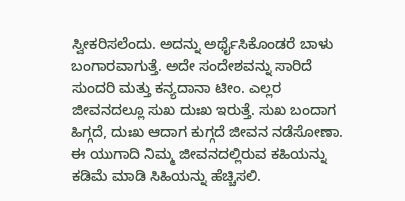ಸ್ವೀಕರಿಸಲೆಂದು. ಅದನ್ನು ಅರ್ಥೈಸಿಕೊಂಡರೆ ಬಾಳು ಬಂಗಾರವಾಗುತ್ತೆ. ಅದೇ ಸಂದೇಶವನ್ನು ಸಾರಿದೆ ಸುಂದರಿ ‌ಮತ್ತು ಕನ್ಯದಾನಾ ಟೀಂ. ಎಲ್ಲರ ಜೀವನದಲ್ಲೂ ಸುಖ ದುಃಖ ಇರುತ್ತೆ. ಸುಖ ಬಂದಾಗ ಹಿಗ್ಗದೆ, ದುಃಖ ಆದಾಗ ಕುಗ್ಗದೆ ಜೀವನ ನಡೆಸೋಣಾ. ಈ ಯುಗಾದಿ ನಿಮ್ಮ ಜೀವನದಲ್ಲಿರುವ ಕಹಿಯನ್ನು ಕಡಿಮೆ ಮಾಡಿ ಸಿಹಿಯನ್ನು ಹೆಚ್ಚಿಸಲಿ.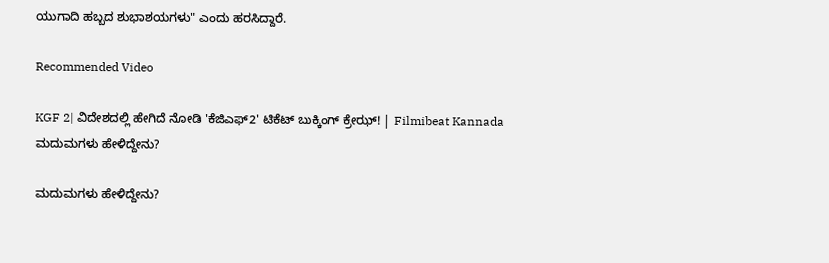ಯುಗಾದಿ ಹಬ್ಬದ ಶುಭಾಶಯಗಳು" ಎಂದು ಹರಸಿದ್ದಾರೆ.

Recommended Video

KGF 2| ವಿದೇಶದಲ್ಲಿ ಹೇಗಿದೆ ನೋಡಿ 'ಕೆಜಿಎಫ್2' ಟಿಕೆಟ್ ಬುಕ್ಕಿಂಗ್ ಕ್ರೇಝ್! | Filmibeat Kannada
ಮದುಮಗಳು ಹೇಳಿದ್ದೇನು?

ಮದುಮಗಳು ಹೇಳಿದ್ದೇನು?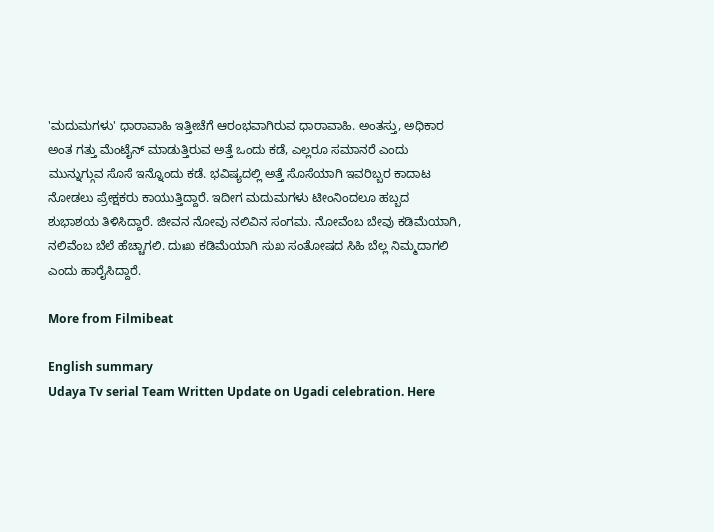'ಮದುಮಗಳು' ಧಾರಾವಾಹಿ ಇತ್ತೀಚೆಗೆ ಆರಂಭವಾಗಿರುವ ಧಾರಾವಾಹಿ. ಅಂತಸ್ತು, ಅಧಿಕಾರ ಅಂತ ಗತ್ತು ಮೆಂಟೈನ್ ಮಾಡುತ್ತಿರುವ ಅತ್ತೆ ಒಂದು ಕಡೆ, ಎಲ್ಲರೂ ಸಮಾನರೆ ಎಂದು ಮುನ್ನುಗ್ಗುವ ಸೊಸೆ ಇನ್ನೊಂದು ಕಡೆ. ಭವಿಷ್ಯದಲ್ಲಿ ಅತ್ತೆ ಸೊಸೆಯಾಗಿ ಇವರಿಬ್ಬರ ಕಾದಾಟ ನೋಡಲು ಪ್ರೇಕ್ಷಕರು ಕಾಯುತ್ತಿದ್ದಾರೆ. ಇದೀಗ ಮದುಮಗಳು ಟೀಂನಿಂದಲೂ ಹಬ್ಬದ ಶುಭಾಶಯ ತಿಳಿಸಿದ್ದಾರೆ. ಜೀವನ ನೋವು ನಲಿವಿನ ಸಂಗಮ. ನೋವೆಂಬ ಬೇವು ಕಡಿಮೆಯಾಗಿ, ನಲಿವೆಂಬ ಬೆಲೆ ಹೆಚ್ಚಾಗಲಿ. ದುಃಖ ಕಡಿಮೆಯಾಗಿ ಸುಖ ಸಂತೋಷದ ಸಿಹಿ ಬೆಲ್ಲ ನಿಮ್ಮದಾಗಲಿ ಎಂದು ಹಾರೈಸಿದ್ದಾರೆ.

More from Filmibeat

English summary
Udaya Tv serial Team Written Update on Ugadi celebration. Here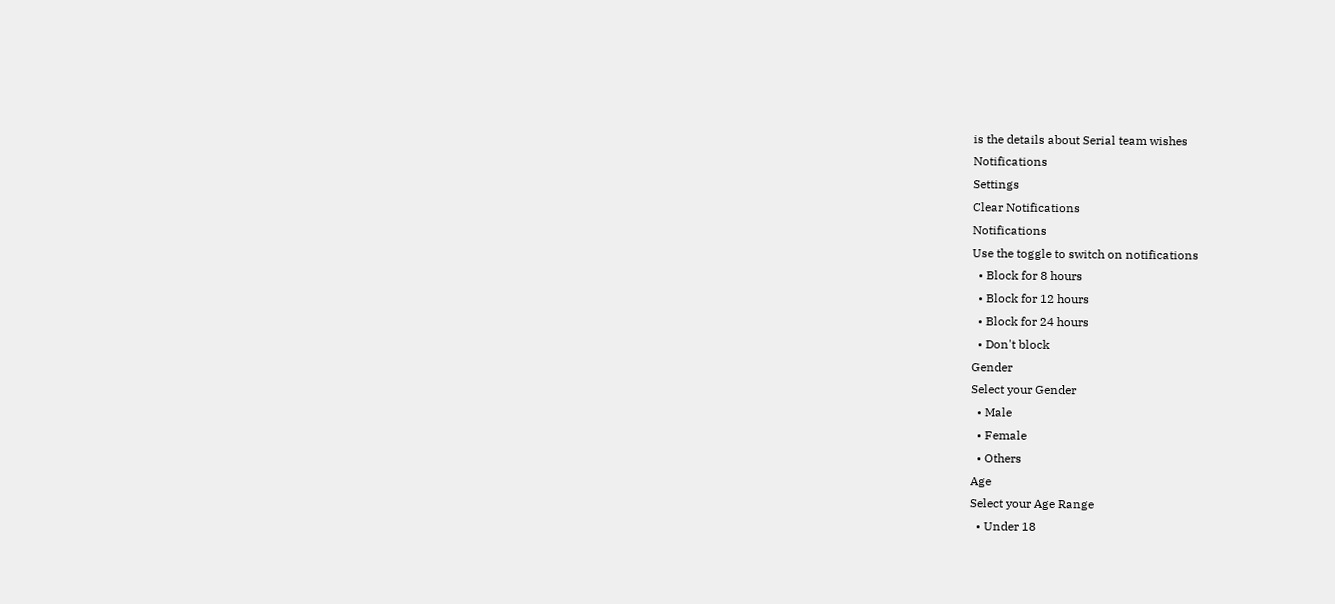is the details about Serial team wishes
Notifications
Settings
Clear Notifications
Notifications
Use the toggle to switch on notifications
  • Block for 8 hours
  • Block for 12 hours
  • Block for 24 hours
  • Don't block
Gender
Select your Gender
  • Male
  • Female
  • Others
Age
Select your Age Range
  • Under 18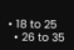• 18 to 25
  • 26 to 35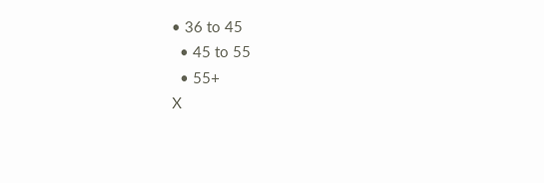• 36 to 45
  • 45 to 55
  • 55+
X